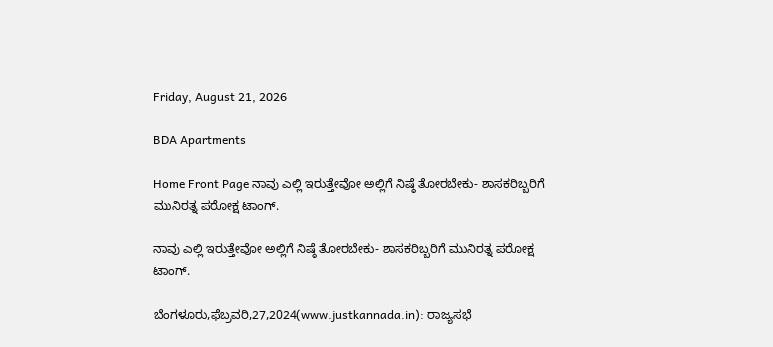Friday, August 21, 2026

BDA Apartments

Home Front Page ನಾವು ಎಲ್ಲಿ ಇರುತ್ತೇವೋ ಅಲ್ಲಿಗೆ ನಿಷ್ಠೆ ತೋರಬೇಕು- ಶಾಸಕರಿಬ್ಬರಿಗೆ ಮುನಿರತ್ನ ಪರೋಕ್ಷ ಟಾಂಗ್.

ನಾವು ಎಲ್ಲಿ ಇರುತ್ತೇವೋ ಅಲ್ಲಿಗೆ ನಿಷ್ಠೆ ತೋರಬೇಕು- ಶಾಸಕರಿಬ್ಬರಿಗೆ ಮುನಿರತ್ನ ಪರೋಕ್ಷ ಟಾಂಗ್.

ಬೆಂಗಳೂರು,ಫೆಬ್ರವರಿ,27,2024(www.justkannada.in): ರಾಜ್ಯಸಭೆ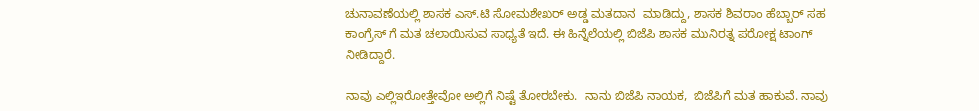ಚುನಾವಣೆಯಲ್ಲಿ ಶಾಸಕ ಎಸ್.ಟಿ ಸೋಮಶೇಖರ್ ಅಡ್ಡ ಮತದಾನ  ಮಾಡಿದ್ದು, ಶಾಸಕ ಶಿವರಾಂ ಹೆಬ್ಬಾರ್ ಸಹ ಕಾಂಗ್ರೆಸ್ ಗೆ ಮತ ಚಲಾಯಿಸುವ ಸಾಧ್ಯತೆ ಇದೆ. ಈ ಹಿನ್ನೆಲೆಯಲ್ಲಿ ಬಿಜೆಪಿ ಶಾಸಕ ಮುನಿರತ್ನ ಪರೋಕ್ಷ ಟಾಂಗ್ ನೀಡಿದ್ದಾರೆ.

ನಾವು ಎಲ್ಲಿಇರೋತ್ತೇವೋ ಅಲ್ಲಿಗೆ ನಿಷ್ಟೆ ತೋರಬೇಕು.  ನಾನು ಬಿಜೆಪಿ ನಾಯಕ,  ಬಿಜೆಪಿಗೆ ಮತ ಹಾಕುವೆ. ನಾವು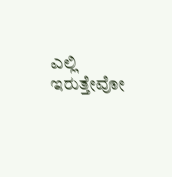ಎಲ್ಲಿ ಇರುತ್ತೇವೋ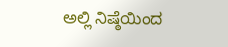ಅಲ್ಲಿ ನಿಷ್ಠೆಯಿಂದ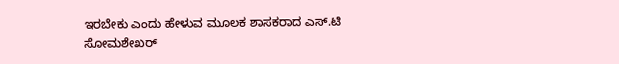ಇರಬೇಕು ಎಂದು ಹೇಳುವ ಮೂಲಕ ಶಾಸಕರಾದ ಎಸ್.ಟಿ ಸೋಮಶೇಖರ್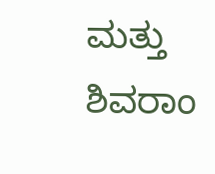ಮತ್ತು ಶಿವರಾಂ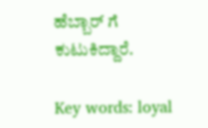ಹೆಬ್ಬಾರ್ ಗೆ ಕುಟುಕಿದ್ದಾರೆ.

Key words: loyal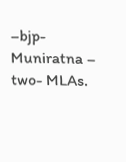–bjp- Muniratna – two- MLAs.